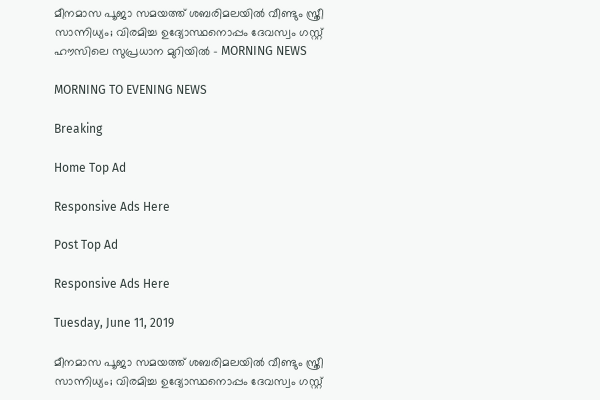മീനമാസ പൂജാ സമയത്ത് ശബരിമലയില്‍ വീണ്ടും സ്ത്രീ സാന്നിധ്യം; വിരമിച്ച ഉദ്യോസ്ഥനൊപ്പം ദേവസ്വം ഗസ്റ്റ് ഹൗസിലെ സുപ്രധാന മുറിയില്‍ - MORNING NEWS

MORNING TO EVENING NEWS

Breaking

Home Top Ad

Responsive Ads Here

Post Top Ad

Responsive Ads Here

Tuesday, June 11, 2019

മീനമാസ പൂജാ സമയത്ത് ശബരിമലയില്‍ വീണ്ടും സ്ത്രീ സാന്നിധ്യം; വിരമിച്ച ഉദ്യോസ്ഥനൊപ്പം ദേവസ്വം ഗസ്റ്റ്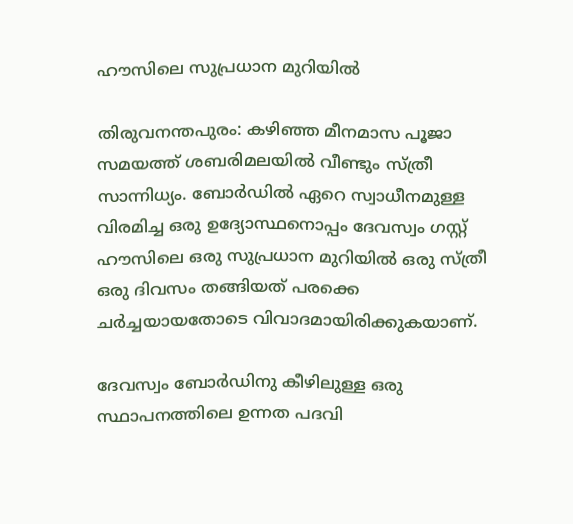ഹൗസിലെ സുപ്രധാന മുറിയില്‍

തിരുവനന്തപുരം: കഴിഞ്ഞ മീനമാസ പൂജാ സമയത്ത് ശബരിമലയില്‍ വീണ്ടും സ്ത്രീ സാന്നിധ്യം. ബോര്‍ഡില്‍ ഏറെ സ്വാധീനമുള്ള വിരമിച്ച ഒരു ഉദ്യോസ്ഥനൊപ്പം ദേവസ്വം ഗസ്റ്റ് ഹൗസിലെ ഒരു സുപ്രധാന മുറിയില്‍ ഒരു സ്ത്രീ ഒരു ദിവസം തങ്ങിയത് പരക്കെ ചര്‍ച്ചയായതോടെ വിവാദമായിരിക്കുകയാണ്.

ദേവസ്വം ബോര്‍ഡിനു കീഴിലുള്ള ഒരു സ്ഥാപനത്തിലെ ഉന്നത പദവി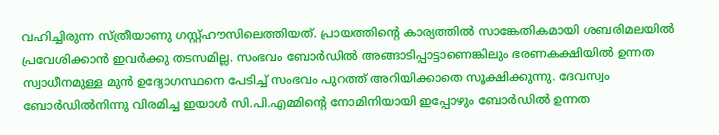വഹിച്ചിരുന്ന സ്ത്രീയാണു ഗസ്റ്റ്ഹൗസിലെത്തിയത്. പ്രായത്തിന്റെ കാര്യത്തില്‍ സാങ്കേതികമായി ശബരിമലയില്‍ പ്രവേശിക്കാന്‍ ഇവര്‍ക്കു തടസമില്ല. സംഭവം ബോര്‍ഡില്‍ അങ്ങാടിപ്പാട്ടാണെങ്കിലും ഭരണകക്ഷിയില്‍ ഉന്നത സ്വാധീനമുള്ള മുന്‍ ഉദ്യോഗസ്ഥനെ പേടിച്ച് സംഭവം പുറത്ത് അറിയിക്കാതെ സൂക്ഷിക്കുന്നു. ദേവസ്വം ബോര്‍ഡില്‍നിന്നു വിരമിച്ച ഇയാള്‍ സി.പി.എമ്മിന്റെ നോമിനിയായി ഇപ്പോഴും ബോര്‍ഡില്‍ ഉന്നത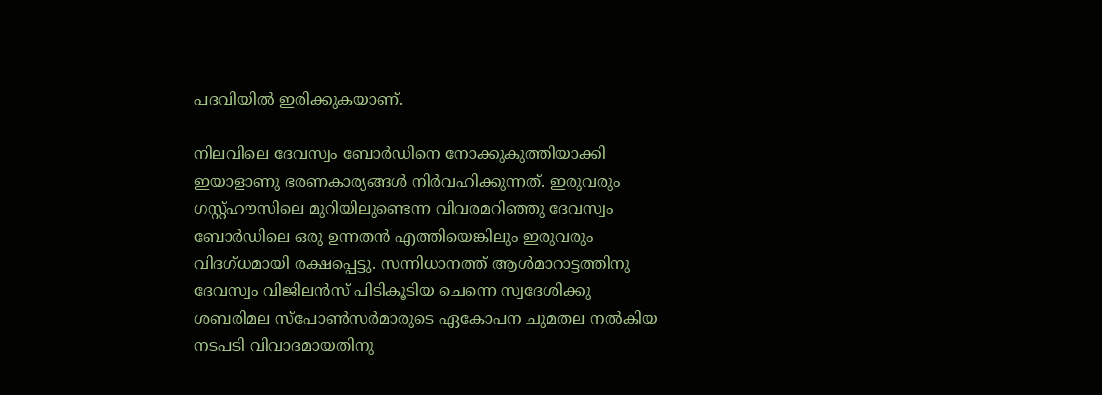പദവിയില്‍ ഇരിക്കുകയാണ്.

നിലവിലെ ദേവസ്വം ബോര്‍ഡിനെ നോക്കുകുത്തിയാക്കി ഇയാളാണു ഭരണകാര്യങ്ങള്‍ നിര്‍വഹിക്കുന്നത്. ഇരുവരും ഗസ്റ്റ്ഹൗസിലെ മുറിയിലുണ്ടെന്ന വിവരമറിഞ്ഞു ദേവസ്വം ബോര്‍ഡിലെ ഒരു ഉന്നതന്‍ എത്തിയെങ്കിലും ഇരുവരും വിദഗ്ധമായി രക്ഷപ്പെട്ടു. സന്നിധാനത്ത് ആള്‍മാറാട്ടത്തിനു ദേവസ്വം വിജിലന്‍സ് പിടികൂടിയ ചെന്നെ സ്വദേശിക്കു ശബരിമല സ്‌പോണ്‍സര്‍മാരുടെ ഏകോപന ചുമതല നല്‍കിയ നടപടി വിവാദമായതിനു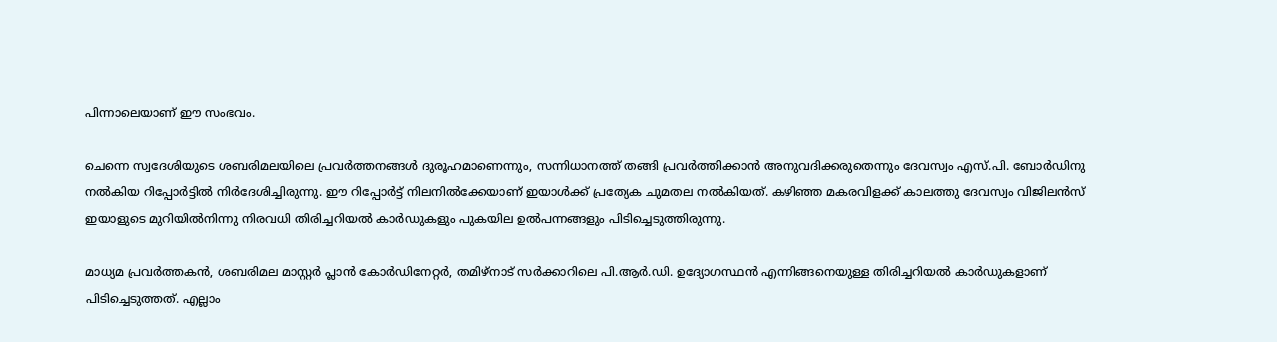പിന്നാലെയാണ് ഈ സംഭവം.

ചെന്നെ സ്വദേശിയുടെ ശബരിമലയിലെ പ്രവര്‍ത്തനങ്ങള്‍ ദുരൂഹമാണെന്നും, സന്നിധാനത്ത് തങ്ങി പ്രവര്‍ത്തിക്കാന്‍ അനുവദിക്കരുതെന്നും ദേവസ്വം എസ്.പി. ബോര്‍ഡിനു നല്‍കിയ റിപ്പോര്‍ട്ടില്‍ നിര്‍ദേശിച്ചിരുന്നു. ഈ റിപ്പോര്‍ട്ട് നിലനില്‍ക്കേയാണ് ഇയാള്‍ക്ക് പ്രത്യേക ചുമതല നല്‍കിയത്. കഴിഞ്ഞ മകരവിളക്ക് കാലത്തു ദേവസ്വം വിജിലന്‍സ് ഇയാളുടെ മുറിയില്‍നിന്നു നിരവധി തിരിച്ചറിയല്‍ കാര്‍ഡുകളും പുകയില ഉല്‍പന്നങ്ങളും പിടിച്ചെടുത്തിരുന്നു.

മാധ്യമ പ്രവര്‍ത്തകന്‍, ശബരിമല മാസ്റ്റര്‍ പ്ലാന്‍ കോര്‍ഡിനേറ്റര്‍, തമിഴ്‌നാട് സര്‍ക്കാറിലെ പി.ആര്‍.ഡി. ഉദ്യോഗസ്ഥന്‍ എന്നിങ്ങനെയുള്ള തിരിച്ചറിയല്‍ കാര്‍ഡുകളാണ് പിടിച്ചെടുത്തത്. എല്ലാം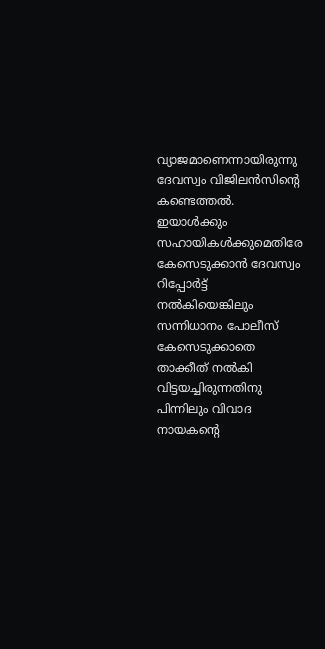വ്യാജമാണെന്നായിരുന്നു ദേവസ്വം വിജിലന്‍സിന്റെ കണ്ടെത്തല്‍. ഇയാള്‍ക്കും സഹായികള്‍ക്കുമെതിരേ കേസെടുക്കാന്‍ ദേവസ്വം റിപ്പോര്‍ട്ട് നല്‍കിയെങ്കിലും സന്നിധാനം പോലീസ് കേസെടുക്കാതെ താക്കീത് നല്‍കി വിട്ടയച്ചിരുന്നതിനു പിന്നിലും വിവാദ നായകന്റെ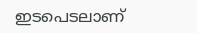ഇടപെടലാണ്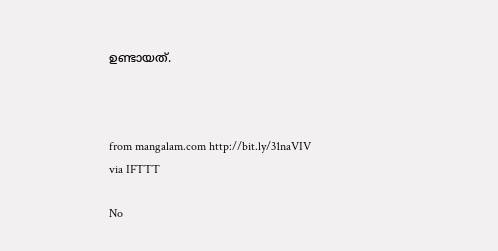ഉണ്ടായത്.



from mangalam.com http://bit.ly/31naVIV
via IFTTT

No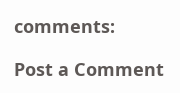comments:

Post a Comment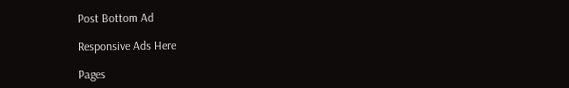Post Bottom Ad

Responsive Ads Here

Pages